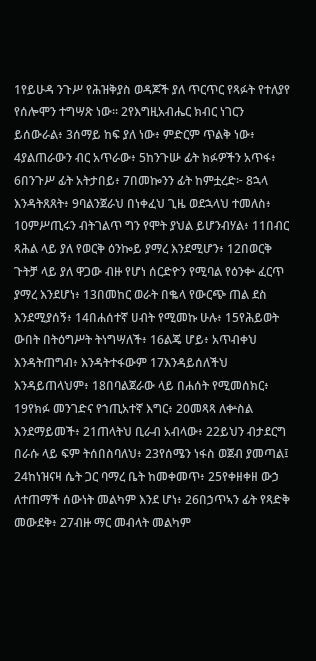1የይሁዳ ንጉሥ የሕዝቅያስ ወዳጆች ያለ ጥርጥር የጻፉት የተለያየ የሰሎሞን ተግሣጽ ነው። 2የእግዚአብሔር ክብር ነገርን ይሰውራል፥ 3ሰማይ ከፍ ያለ ነው፥ ምድርም ጥልቅ ነው፥ 4ያልጠራውን ብር አጥራው፥ 5ከንጉሡ ፊት ክፉዎችን አጥፋ፥ 6በንጉሥ ፊት አትታበይ፥ 7በመኰንን ፊት ከምቷረድ፦ 8ኋላ እንዳትጸጸት፥ 9ባልንጀራህ በነቀፈህ ጊዜ ወደኋላህ ተመለስ፥ 10ምሥጢሩን ብትገልጥ ግን የሞት ያህል ይሆንብሃል፥ 11በብር ጻሕል ላይ ያለ የወርቅ ዕንኰይ ያማረ እንደሚሆን፥ 12በወርቅ ጉትቻ ላይ ያለ ዋጋው ብዙ የሆነ ሰርድዮን የሚባል የዕንቍ ፈርጥ ያማረ እንደሆነ፥ 13በመከር ወራት በቈላ የውርጭ ጠል ደስ እንደሚያሰኝ፥ 14በሐሰተኛ ሀብት የሚመኩ ሁሉ፥ 15የሕይወት ውበት በትዕግሥት ትነግሣለች፥ 16ልጄ ሆይ፥ አጥብቀህ እንዳትጠግብ፥ እንዳትተፋውም 17እንዳይሰለችህ እንዳይጠላህም፥ 18በባልጀራው ላይ በሐሰት የሚመሰክር፥ 19የክፉ መንገድና የኀጢአተኛ እግር፥ 20መጻጻ ለቍስል እንደማይመች፥ 21ጠላትህ ቢራብ አብላው፥ 22ይህን ብታደርግ በራሱ ላይ ፍም ትሰበስባለህ፥ 23የሰሜን ነፋስ ወጀብ ያመጣል፤ 24ከነዝናዛ ሴት ጋር ባማረ ቤት ከመቀመጥ፥ 25የቀዘቀዘ ውኃ ለተጠማች ሰውነት መልካም እንደ ሆነ፥ 26በኃጥኣን ፊት የጻድቅ መውደቅ፥ 27ብዙ ማር መብላት መልካም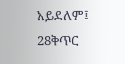አይደለም፤ 28ቅጥር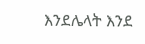እንደሌላት እንደ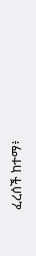ፈረሰች ከተማ፥